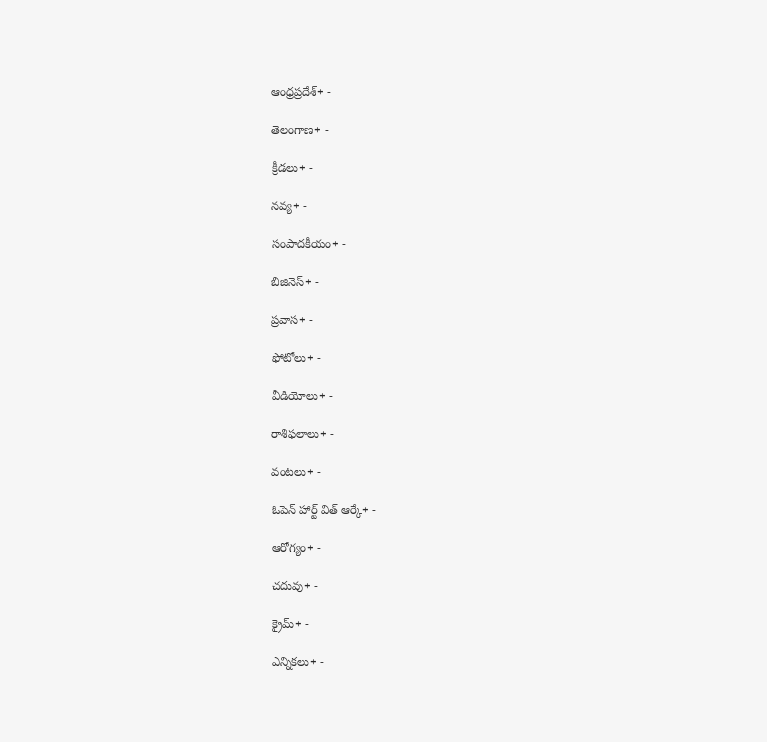ఆంధ్రప్రదేశ్+ -

తెలంగాణ+ -

క్రీడలు+ -

నవ్య+ -

సంపాదకీయం+ -

బిజినెస్+ -

ప్రవాస+ -

ఫోటోలు+ -

వీడియోలు+ -

రాశిఫలాలు+ -

వంటలు+ -

ఓపెన్ హార్ట్ విత్ ఆర్కే+ -

ఆరోగ్యం+ -

చదువు+ -

క్రైమ్+ -

ఎన్నికలు+ -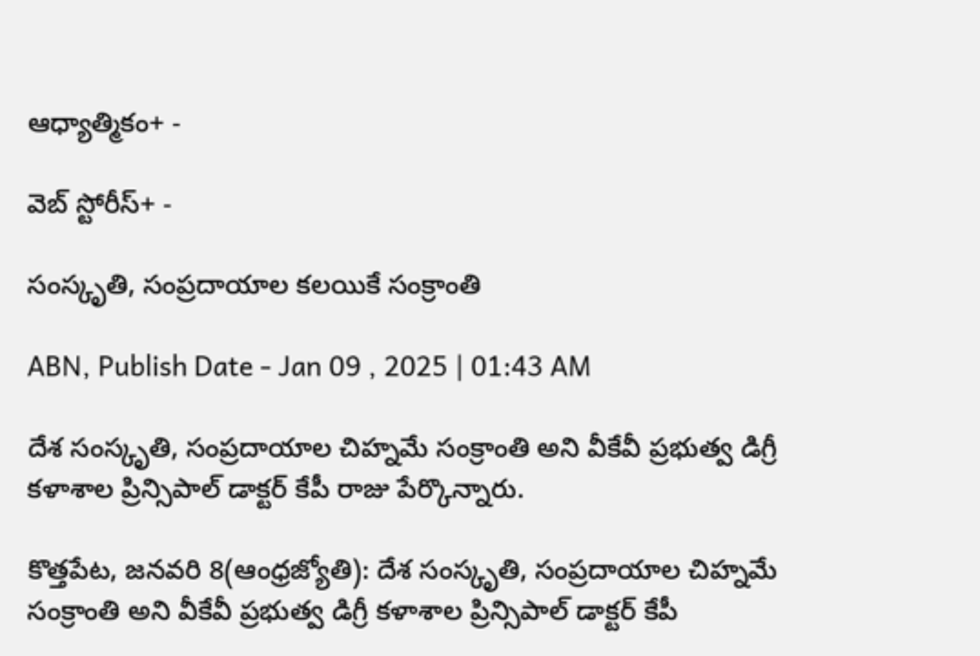ఆధ్యాత్మికం+ -

వెబ్ స్టోరీస్+ -

సంస్కృతి, సంప్రదాయాల కలయికే సంక్రాంతి

ABN, Publish Date - Jan 09 , 2025 | 01:43 AM

దేశ సంస్కృతి, సంప్రదాయాల చిహ్నమే సంక్రాంతి అని వీకేవీ ప్రభుత్వ డిగ్రీ కళాశాల ప్రిన్సిపాల్‌ డాక్టర్‌ కేపీ రాజు పేర్కొన్నారు.

కొత్తపేట, జనవరి 8(ఆంధ్రజ్యోతి): దేశ సంస్కృతి, సంప్రదాయాల చిహ్నమే సంక్రాంతి అని వీకేవీ ప్రభుత్వ డిగ్రీ కళాశాల ప్రిన్సిపాల్‌ డాక్టర్‌ కేపీ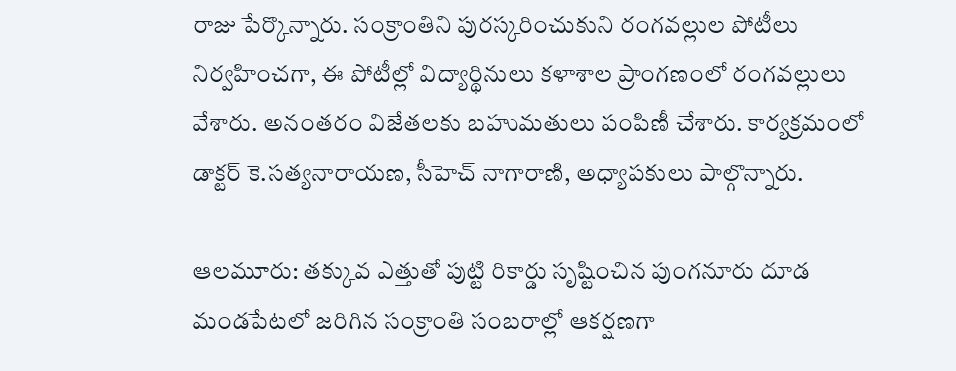రాజు పేర్కొన్నారు. సంక్రాంతిని పురస్కరించుకుని రంగవల్లుల పోటీలు నిర్వహించగా, ఈ పోటీల్లో విద్యార్థినులు కళాశాల ప్రాంగణంలో రంగవల్లులు వేశారు. అనంతరం విజేతలకు బహుమతులు పంపిణీ చేశారు. కార్యక్రమంలో డాక్టర్‌ కె.సత్యనారాయణ, సీహెచ్‌ నాగారాణి, అధ్యాపకులు పాల్గొన్నారు.

ఆలమూరు: తక్కువ ఎత్తుతో పుట్టి రికార్డు సృష్టించిన పుంగనూరు దూడ మండపేటలో జరిగిన సంక్రాంతి సంబరాల్లో ఆకర్షణగా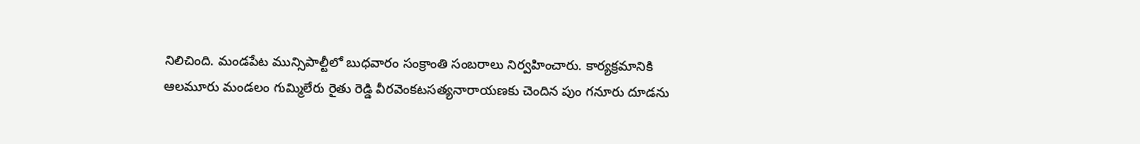నిలిచింది. మండపేట మున్సిపాల్టీలో బుధవారం సంక్రాంతి సంబరాలు నిర్వహించారు. కార్యక్రమానికి ఆలమూరు మండలం గుమ్మిలేరు రైతు రెడ్డి వీరవెంకటసత్యనారాయణకు చెందిన పుం గనూరు దూడను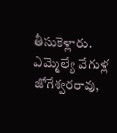తీసుకెళ్లారు. ఎమ్మెల్యే వేగుళ్ల జోగేశ్వరరావు,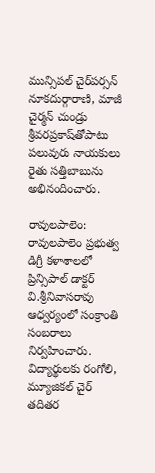మున్సిపల్‌ చైర్‌పర్సన్‌ నూకదుర్గారాణి, మాజీ చైర్మన్‌ చుండ్రు శ్రీవరప్రకాష్‌తోపాటు పలువురు నాయకులు రైతు సత్తిబాబును అభినందించారు.

రావులపాలెం: రావులపాలెం ప్రభుత్వ డిగ్రీ కళాశాలలో ప్రిన్సిపాల్‌ డాక్టర్‌ వి.శ్రీనివాసరావు ఆధ్వర్యంలో సంక్రాంతి సంబరాలు నిర్వహించారు. విద్యార్థులకు రంగోలి, మ్యూజికల్‌ చైర్‌ తదితర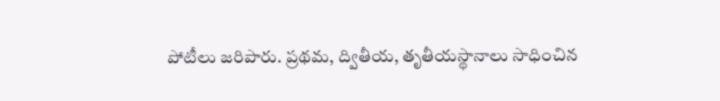పోటీలు జరిపారు. ప్రథమ, ద్వితీయ, తృతీయస్థానాలు సాధించిన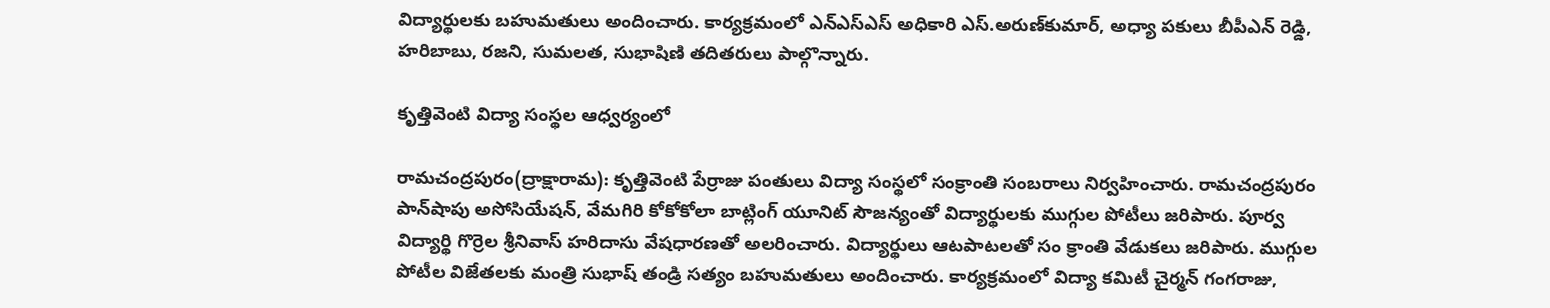విద్యార్థులకు బహుమతులు అందించారు. కార్యక్రమంలో ఎన్‌ఎస్‌ఎస్‌ అధికారి ఎస్‌.అరుణ్‌కుమార్‌, అధ్యా పకులు బీపీఎన్‌ రెడ్డి, హరిబాబు, రజని, సుమలత, సుభాషిణి తదితరులు పాల్గొన్నారు.

కృత్తివెంటి విద్యా సంస్థల ఆధ్వర్యంలో

రామచంద్రపురం(ద్రాక్షారామ): కృత్తివెంటి పేర్రాజు పంతులు విద్యా సంస్థలో సంక్రాంతి సంబరాలు నిర్వహించారు. రామచంద్రపురం పాన్‌షాపు అసోసియేషన్‌, వేమగిరి కోకోకోలా బాట్లింగ్‌ యూనిట్‌ సౌజన్యంతో విద్యార్థులకు ముగ్గుల పోటీలు జరిపారు. పూర్వ విద్యార్థి గొర్రెల శ్రీనివాస్‌ హరిదాసు వేషధారణతో అలరించారు. విద్యార్థులు ఆటపాటలతో సం క్రాంతి వేడుకలు జరిపారు. ముగ్గుల పోటీల విజేతలకు మంత్రి సుభాష్‌ తండ్రి సత్యం బహుమతులు అందించారు. కార్యక్రమంలో విద్యా కమిటీ చైర్మన్‌ గంగరాజు,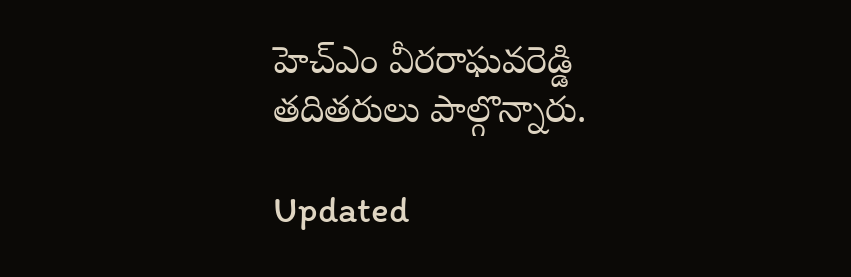హెచ్‌ఎం వీరరాఘవరెడ్డి తదితరులు పాల్గొన్నారు.

Updated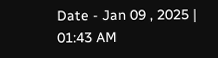Date - Jan 09 , 2025 | 01:43 AM